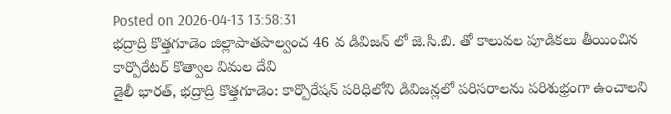Posted on 2026-04-13 13:58:31
భద్రాద్రి కొత్తగూడెం జిల్లాపాతపాల్వంచ 46 వ డివిజన్ లో జె.సి.బి. తో కాలువల పూడికలు తీయించిన కార్పొరేటర్ కొత్వాల విమల దేవి
డైలీ భారత్, భద్రాద్రి కొత్తగూడెం: కార్పొరేషన్ పరిధిలోని డివిజన్లలో పరిసరాలను పరిశుభ్రంగా ఉంచాలని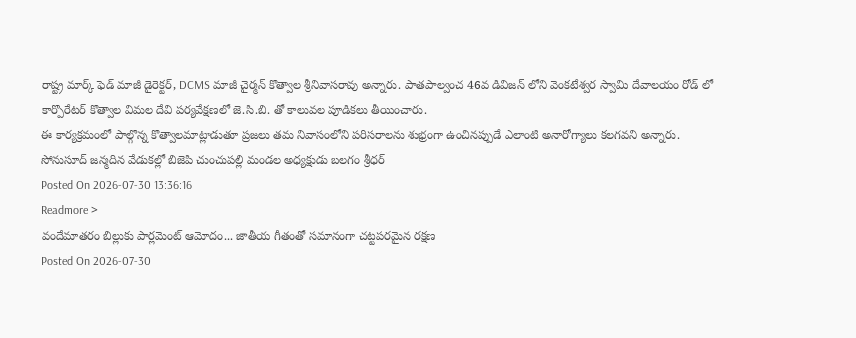రాష్ట్ర మార్క్ ఫెడ్ మాజీ డైరెక్టర్, DCMS మాజీ చైర్మన్ కొత్వాల శ్రీనివాసరావు అన్నారు. పాతపాల్వంచ 46వ డివిజన్ లోని వెంకటేశ్వర స్వామి దేవాలయం రోడ్ లో కార్పొరేటర్ కొత్వాల విమల దేవి పర్యవేక్షణలో జె.సి.బి. తో కాలువల పూడికలు తీయించారు.
ఈ కార్యక్రమంలో పాల్గొన్న కొత్వాలమాట్లాడుతూ ప్రజలు తమ నివాసంలోని పరిసరాలను శుభ్రంగా ఉంచినప్పుడే ఎలాంటి అనారోగ్యాలు కలగవని అన్నారు.
సోనుసూద్ జన్మదిన వేడుకల్లో బిజెపి చుంచుపల్లి మండల అధ్యక్షుడు బలగం శ్రీధర్
Posted On 2026-07-30 13:36:16
Readmore >
వందేమాతరం బిల్లుకు పార్లమెంట్ ఆమోదం... జాతీయ గీతంతో సమానంగా చట్టపరమైన రక్షణ
Posted On 2026-07-30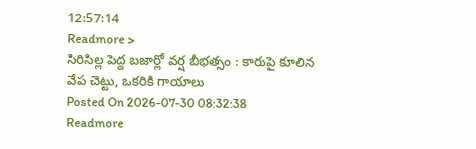12:57:14
Readmore >
సిరిసిల్ల పెద్ద బజార్లో వర్ష బీభత్సం : కారుపై కూలిన వేప చెట్టు, ఒకరికి గాయాలు
Posted On 2026-07-30 08:32:38
Readmore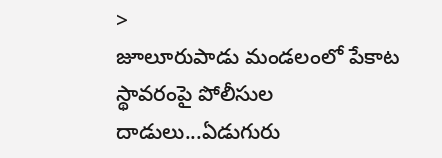>
జూలూరుపాడు మండలంలో పేకాట స్థావరంపై పోలీసుల దాడులు...ఏడుగురు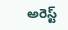అరెస్ట్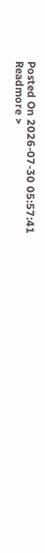Posted On 2026-07-30 05:57:41
Readmore >